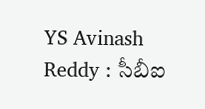YS Avinash Reddy : సీబీఐ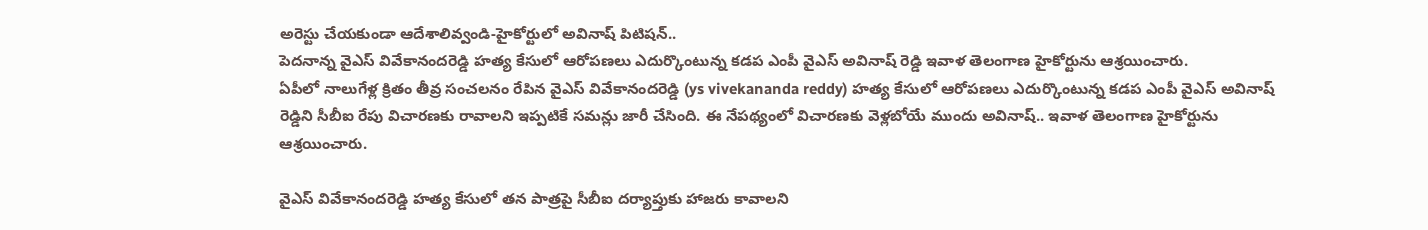అరెస్టు చేయకుండా ఆదేశాలివ్వండి-హైకోర్టులో అవినాష్ పిటిషన్..
పెదనాన్న వైఎస్ వివేకానందరెడ్డి హత్య కేసులో ఆరోపణలు ఎదుర్కొంటున్న కడప ఎంపీ వైఎస్ అవినాష్ రెడ్డి ఇవాళ తెలంగాణ హైకోర్టును ఆశ్రయించారు.
ఏపీలో నాలుగేళ్ల క్రితం తీవ్ర సంచలనం రేపిన వైఎస్ వివేకానందరెడ్డి (ys vivekananda reddy) హత్య కేసులో ఆరోపణలు ఎదుర్కొంటున్న కడప ఎంపీ వైఎస్ అవినాష్ రెడ్డిని సీబీఐ రేపు విచారణకు రావాలని ఇప్పటికే సమన్లు జారీ చేసింది. ఈ నేపథ్యంలో విచారణకు వెళ్లబోయే ముందు అవినాష్.. ఇవాళ తెలంగాణ హైకోర్టును ఆశ్రయించారు.

వైఎస్ వివేకానందరెడ్డి హత్య కేసులో తన పాత్రపై సీబీఐ దర్యాప్తుకు హాజరు కావాలని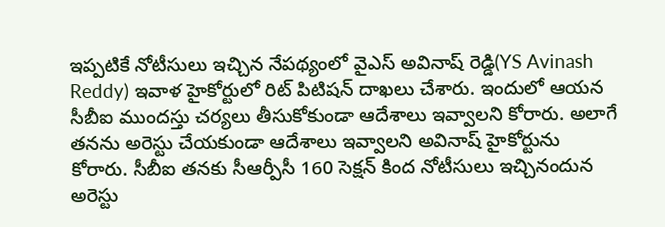ఇప్పటికే నోటీసులు ఇచ్చిన నేపథ్యంలో వైఎస్ అవినాష్ రెడ్డి(YS Avinash Reddy) ఇవాళ హైకోర్టులో రిట్ పిటిషన్ దాఖలు చేశారు. ఇందులో ఆయన సీబీఐ ముందస్తు చర్యలు తీసుకోకుండా ఆదేశాలు ఇవ్వాలని కోరారు. అలాగే తనను అరెస్టు చేయకుండా ఆదేశాలు ఇవ్వాలని అవినాష్ హైకోర్టును కోరారు. సీబీఐ తనకు సీఆర్పీసీ 160 సెక్షన్ కింద నోటీసులు ఇచ్చినందున అరెస్టు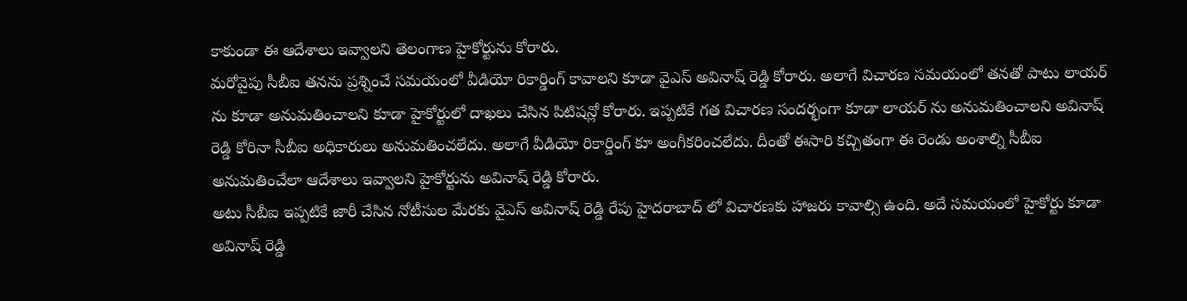కాకుండా ఈ ఆదేశాలు ఇవ్వాలని తెలంగాణ హైకోర్టును కోరారు.
మరోవైపు సీబీఐ తనను ప్రశ్నించే సమయంలో వీడియో రికార్డింగ్ కావాలని కూడా వైఎస్ అవినాష్ రెడ్డి కోరారు. అలాగే విచారణ సమయంలో తనతో పాటు లాయర్ ను కూడా అనుమతించాలని కూడా హైకోర్టులో దాఖలు చేసిన పిటిషన్లో కోరారు. ఇప్పటికే గత విచారణ సందర్భంగా కూడా లాయర్ ను అనుమతించాలని అవినాష్ రెడ్డి కోరినా సీబీఐ అధికారులు అనుమతించలేదు. అలాగే వీడియో రికార్డింగ్ కూ అంగీకరించలేదు. దీంతో ఈసారి కచ్చితంగా ఈ రెండు అంశాల్ని సీబీఐ అనుమతించేలా ఆదేశాలు ఇవ్వాలని హైకోర్టును అవినాష్ రెడ్డి కోరారు.
అటు సీబీఐ ఇప్పటికే జారీ చేసిన నోటీసుల మేరకు వైఎస్ అవినాష్ రెడ్డి రేపు హైదరాబాద్ లో విచారణకు హాజరు కావాల్సి ఉంది. అదే సమయంలో హైకోర్టు కూడా అవినాష్ రెడ్డి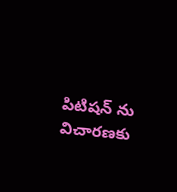పిటిషన్ ను విచారణకు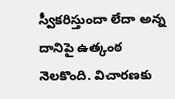స్వీకరిస్తుందా లేదా అన్న దానిపై ఉత్కంఠ నెలకొంది. విచారణకు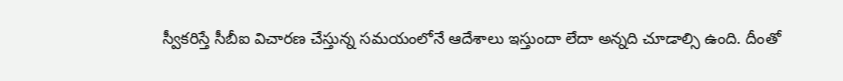స్వీకరిస్తే సీబీఐ విచారణ చేస్తున్న సమయంలోనే ఆదేశాలు ఇస్తుందా లేదా అన్నది చూడాల్సి ఉంది. దీంతో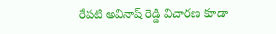రేపటి అవినాష్ రెడ్డి విచారణ కూడా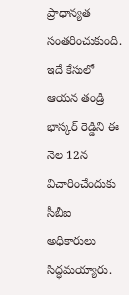ప్రాధాన్యత సంతరించుకుంది. ఇదే కేసులో ఆయన తండ్రి భాస్కర్ రెడ్డిని ఈ నెల 12న విచారించేందుకు సీబీఐ అధికారులు సిద్ధమయ్యారు.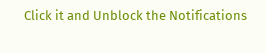Click it and Unblock the Notifications